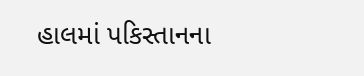હાલમાં પકિસ્તાનના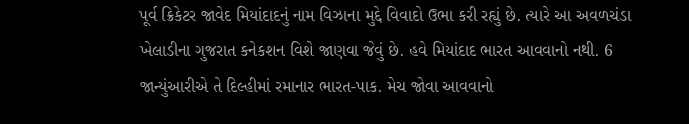પૂર્વ ક્રિકેટર જાવેદ મિયાંદાદનું નામ વિઝાના મુદ્દે વિવાદો ઉભા કરી રહ્યું છે. ત્યારે આ અવળચંડા ખેલાડીના ગુજરાત કનેકશન વિશે જાણવા જેવું છે. હવે મિયાંદાદ ભારત આવવાનો નથી. 6 જાન્યુંઆરીએ તે દિલ્હીમાં રમાનાર ભારત-પાક. મેચ જોવા આવવાનો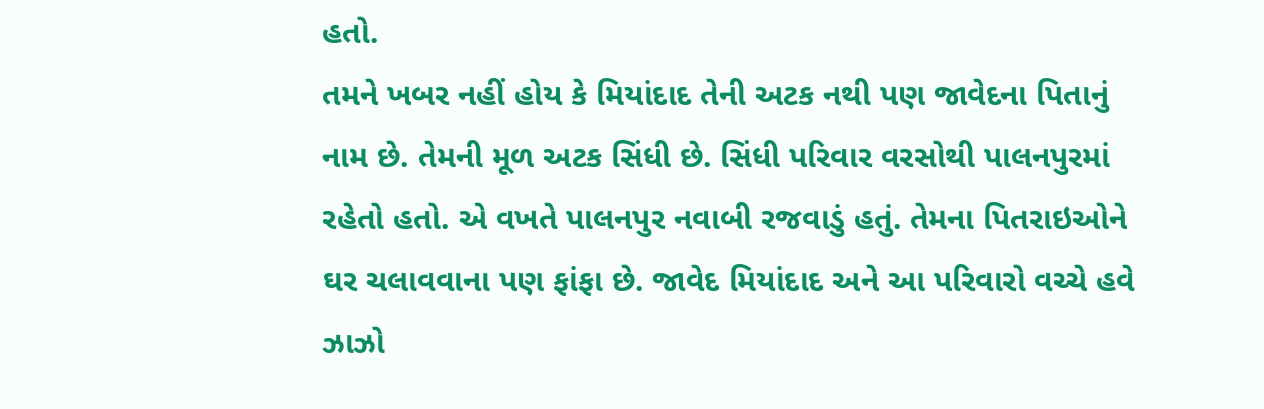હતો.
તમને ખબર નહીં હોય કે મિયાંદાદ તેની અટક નથી પણ જાવેદના પિતાનું નામ છે. તેમની મૂળ અટક સિંધી છે. સિંધી પરિવાર વરસોથી પાલનપુરમાં રહેતો હતો. એ વખતે પાલનપુર નવાબી રજવાડું હતું. તેમના પિતરાઇઓને ઘર ચલાવવાના પણ ફાંફા છે. જાવેદ મિયાંદાદ અને આ પરિવારો વચ્ચે હવે ઝાઝો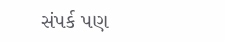સંપર્ક પણ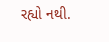રહ્યો નથી.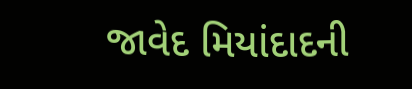જાવેદ મિયાંદાદની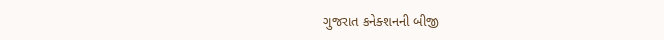ગુજરાત કનેક્શનની બીજી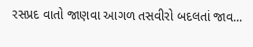રસપ્રદ વાતો જાણવા આગળ તસવીરો બદલતાં જાવ...